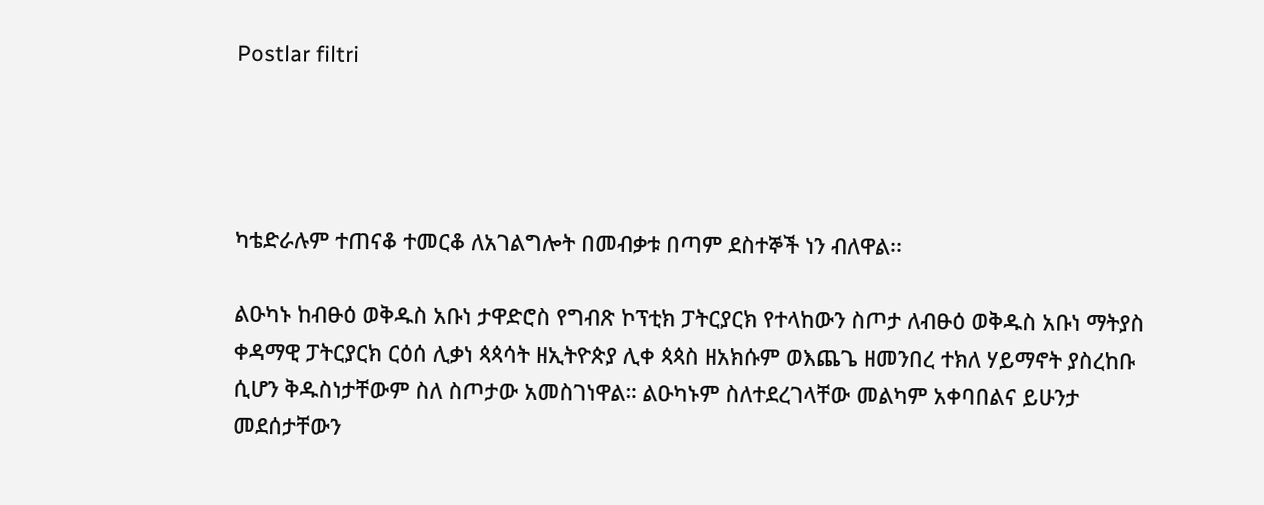Postlar filtri




ካቴድራሉም ተጠናቆ ተመርቆ ለአገልግሎት በመብቃቱ በጣም ደስተኞች ነን ብለዋል፡፡

ልዑካኑ ከብፁዕ ወቅዱስ አቡነ ታዋድሮስ የግብጽ ኮፕቲክ ፓትርያርክ የተላከውን ስጦታ ለብፁዕ ወቅዱስ አቡነ ማትያስ ቀዳማዊ ፓትርያርክ ርዕሰ ሊቃነ ጳጳሳት ዘኢትዮጵያ ሊቀ ጳጳስ ዘአክሱም ወእጨጌ ዘመንበረ ተክለ ሃይማኖት ያስረከቡ ሲሆን ቅዱስነታቸውም ስለ ስጦታው አመስገነዋል። ልዑካኑም ስለተደረገላቸው መልካም አቀባበልና ይሁንታ መደሰታቸውን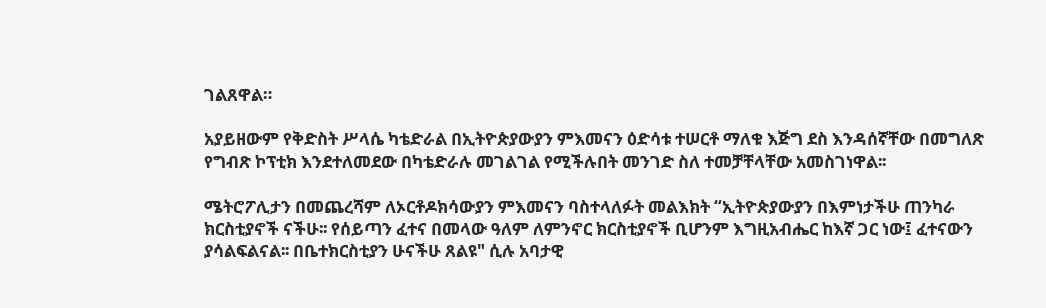ገልጸዋል።

አያይዘውም የቅድስት ሥላሴ ካቴድራል በኢትዮጵያውያን ምእመናን ዕድሳቱ ተሠርቶ ማለቁ እጅግ ደስ እንዳሰኛቸው በመግለጽ የግብጽ ኮፕቲክ እንደተለመደው በካቴድራሉ መገልገል የሚችሉበት መንገድ ስለ ተመቻቸላቸው አመስገነዋል፡፡

ሜትሮፖሊታን በመጨረሻም ለኦርቶዶክሳውያን ምእመናን ባስተላለፉት መልእክት “ኢትዮጵያውያን በእምነታችሁ ጠንካራ ክርስቲያኖች ናችሁ፡፡ የሰይጣን ፈተና በመላው ዓለም ለምንኖር ክርስቲያኖች ቢሆንም እግዚአብሔር ከእኛ ጋር ነው፤ ፈተናውን ያሳልፍልናል፡፡ በቤተክርስቲያን ሁናችሁ ጸልዩ" ሲሉ አባታዊ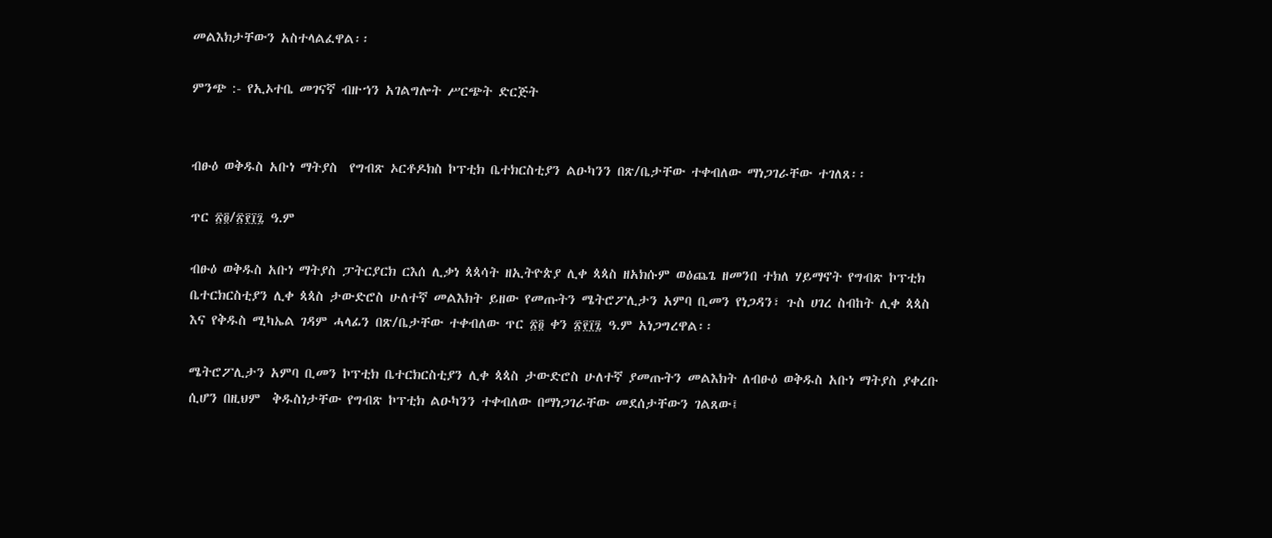መልእክታቸውን አስተላልፈዋል፡፡

ምንጭ :- የኢኦተቤ መገናኛ ብዙኀን አገልግሎት ሥርጭት ድርጅት


ብፁዕ ወቅዱስ አቡነ ማትያስ  የግብጽ ኦርቶዶክስ ኮፕቲክ ቤተክርስቲያን ልዑካንን በጽ/ቤታቸው ተቀብለው ማነጋገራቸው ተገለጸ፡፡

ጥር ፳፬/፳፻፲፯ ዓ.ም

ብፁዕ ወቅዱስ አቡነ ማትያስ ፓትርያርክ ርእሰ ሊቃነ ጳጳሳት ዘኢትዮጵያ ሊቀ ጳጳስ ዘአክሱም ወዕጨጌ ዘመንበ ተክለ ሃይማኖት የግብጽ ኮፕቲክ ቤተርክርስቲያን ሊቀ ጳጳስ ታውድሮስ ሁለተኛ መልእክት ይዘው የመጡትን ሜትሮፖሊታን አምባ ቢመን የነጋዳን፣ ጉስ ሀገረ ስብከት ሊቀ ጳጳስ እና የቅዱስ ሚካኤል ገዳም ሓላፊን በጽ/ቤታቸው ተቀብለው ጥር ፳፬ ቀን ፳፻፲፯ ዓ.ም አነጋግረዋል፡፡

ሜትሮፖሊታን አምባ ቢመን ኮፕቲክ ቤተርክርስቲያን ሊቀ ጳጳስ ታውድሮስ ሁለተኛ ያመጡትን መልእክት ለብፁዕ ወቅዱስ አቡነ ማትያስ ያቀረቡ ሲሆን በዚህም  ቅዱስነታቸው የግብጽ ኮፕቲክ ልዑካንን ተቀብለው በማነጋገራቸው መደሰታቸውን ገልጸው፤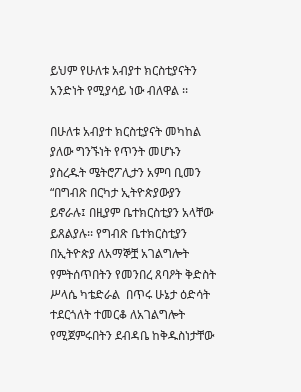ይህም የሁለቱ አብያተ ክርስቲያናትን  አንድነት የሚያሳይ ነው ብለዋል ፡፡

በሁለቱ አብያተ ክርስቲያናት መካከል ያለው ግንኙነት የጥንት መሆኑን ያስረዱት ሜትሮፖሊታን አምባ ቢመን “በግብጽ በርካታ ኢትዮጵያውያን ይኖራሉ፤ በዚያም ቤተክርስቲያን አላቸው ይጸልያሉ፡፡ የግብጽ ቤተክርስቲያን በኢትዮጵያ ለአማኞቿ አገልግሎት የምትሰጥበትን የመንበረ ጸባዖት ቅድስት ሥላሴ ካቴድራል  በጥሩ ሁኔታ ዕድሳት ተደርጎለት ተመርቆ ለአገልግሎት የሚጀምሩበትን ደብዳቤ ከቅዱስነታቸው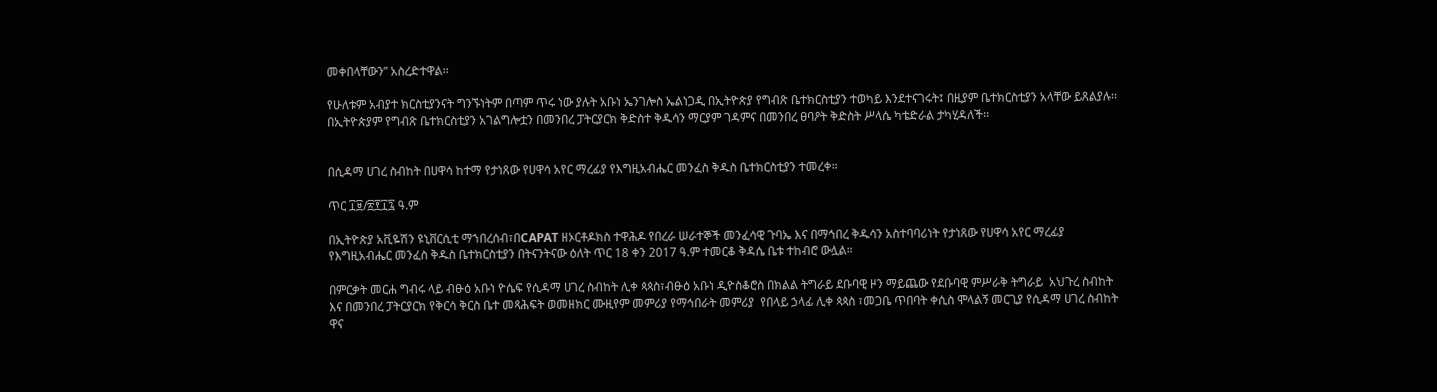መቀበላቸውን” አስረድተዋል፡፡

የሁለቱም አብያተ ክርስቲያንናት ግንኙነትም በጣም ጥሩ ነው ያሉት አቡነ ኤንገሎስ ኤልነጋዲ በኢትዮጵያ የግብጽ ቤተክርስቲያን ተወካይ እንደተናገሩት፤ በዚያም ቤተክርስቲያን አላቸው ይጸልያሉ፡፡ በኢትዮጵያም የግብጽ ቤተክርስቲያን አገልግሎቷን በመንበረ ፓትርያርክ ቅድስተ ቅዱሳን ማርያም ገዳምና በመንበረ ፀባዖት ቅድስት ሥላሴ ካቴድራል ታካሂዳለች፡፡


በሲዳማ ሀገረ ስብከት በሀዋሳ ከተማ የታነጸው የሀዋሳ አየር ማረፊያ የእግዚአብሔር መንፈስ ቅዱስ ቤተክርስቲያን ተመረቀ።

ጥር ፲፱/፳፻፲፯ ዓ.ም

በኢትዮጵያ አቪዬሽን ዩኒቨርሲቲ ማኀበረሰብ፣በCAPAT ዘኦርቶዶክስ ተዋሕዶ የበረራ ሠራተኞች መንፈሳዊ ጉባኤ እና በማኅበረ ቅዱሳን አስተባባሪነት የታነጸው የሀዋሳ አየር ማረፊያ የእግዚአብሔር መንፈስ ቅዱስ ቤተክርስቲያን በትናንትናው ዕለት ጥር 18 ቀን 2017 ዓ.ም ተመርቆ ቅዳሴ ቤቱ ተከብሮ ውሏል።

በምርቃት መርሐ ግብሩ ላይ ብፁዕ አቡነ ዮሴፍ የሲዳማ ሀገረ ስብከት ሊቀ ጳጳስ፣ብፁዕ አቡነ ዲዮስቆሮስ በክልል ትግራይ ደቡባዊ ዞን ማይጨው የደቡባዊ ምሥራቅ ትግራይ  አህጉረ ስብከት እና በመንበረ ፓትርያርክ የቅርሳ ቅርስ ቤተ መጻሕፍት ወመዘክር ሙዚየም መምሪያ የማኅበራት መምሪያ  የበላይ ኃላፊ ሊቀ ጳጳስ ፣መጋቤ ጥበባት ቀሲስ ሞላልኝ መርጊያ የሲዳማ ሀገረ ስብከት ዋና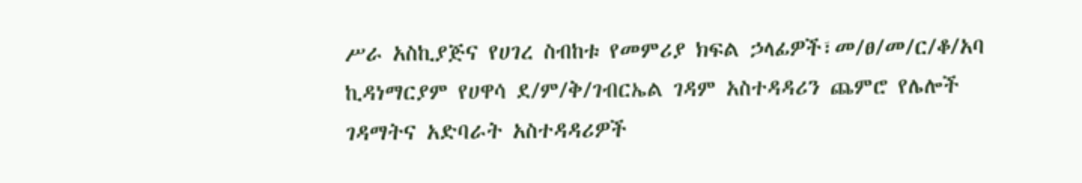ሥራ አስኪያጅና የሀገረ ስብከቱ የመምሪያ ክፍል ኃላፊዎች፣መ/ፀ/መ/ር/ቆ/አባ ኪዳነማርያም የሀዋሳ ደ/ም/ቅ/ገብርኤል ገዳም አስተዳዳሪን ጨምሮ የሌሎች ገዳማትና አድባራት አስተዳዳሪዎች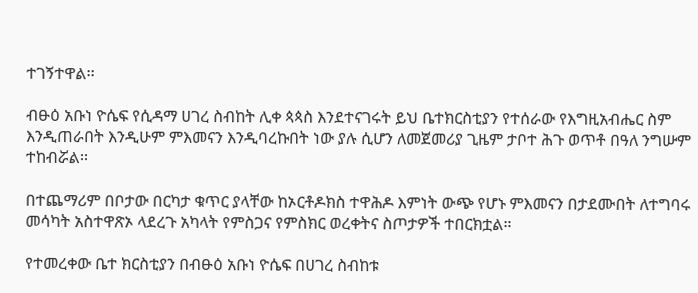ተገኝተዋል፡፡

ብፁዕ አቡነ ዮሴፍ የሲዳማ ሀገረ ስብከት ሊቀ ጳጳስ እንደተናገሩት ይህ ቤተክርስቲያን የተሰራው የእግዚአብሔር ስም እንዲጠራበት እንዲሁም ምእመናን እንዲባረኩበት ነው ያሉ ሲሆን ለመጀመሪያ ጊዜም ታቦተ ሕጉ ወጥቶ በዓለ ንግሡም ተከብሯል፡፡

በተጨማሪም በቦታው በርካታ ቁጥር ያላቸው ከኦርቶዶክስ ተዋሕዶ እምነት ውጭ የሆኑ ምእመናን በታደሙበት ለተግባሩ መሳካት አስተዋጽኦ ላደረጉ አካላት የምስጋና የምስክር ወረቀትና ስጦታዎች ተበርክቷል።

የተመረቀው ቤተ ክርስቲያን በብፁዕ አቡነ ዮሴፍ በሀገረ ስብከቱ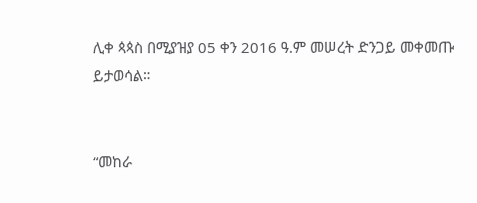ሊቀ ጳጳስ በሚያዝያ 05 ቀን 2016 ዓ.ም መሠረት ድንጋይ መቀመጡ ይታወሳል።


“መከራ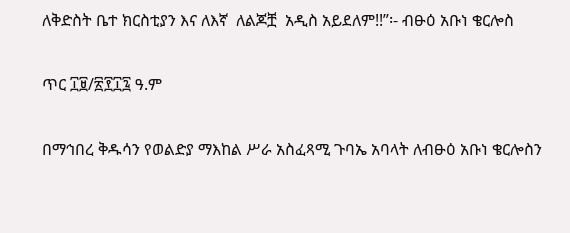ለቅድስት ቤተ ክርስቲያን እና ለእኛ  ለልጆቿ  አዲስ አይደለም!!”፡- ብፁዕ አቡነ ቄርሎስ

ጥር ፲፱/፳፻፲፯ ዓ.ም

በማኅበረ ቅዱሳን የወልድያ ማእከል ሥራ አስፈጻሚ ጉባኤ አባላት ለብፁዕ አቡነ ቄርሎስን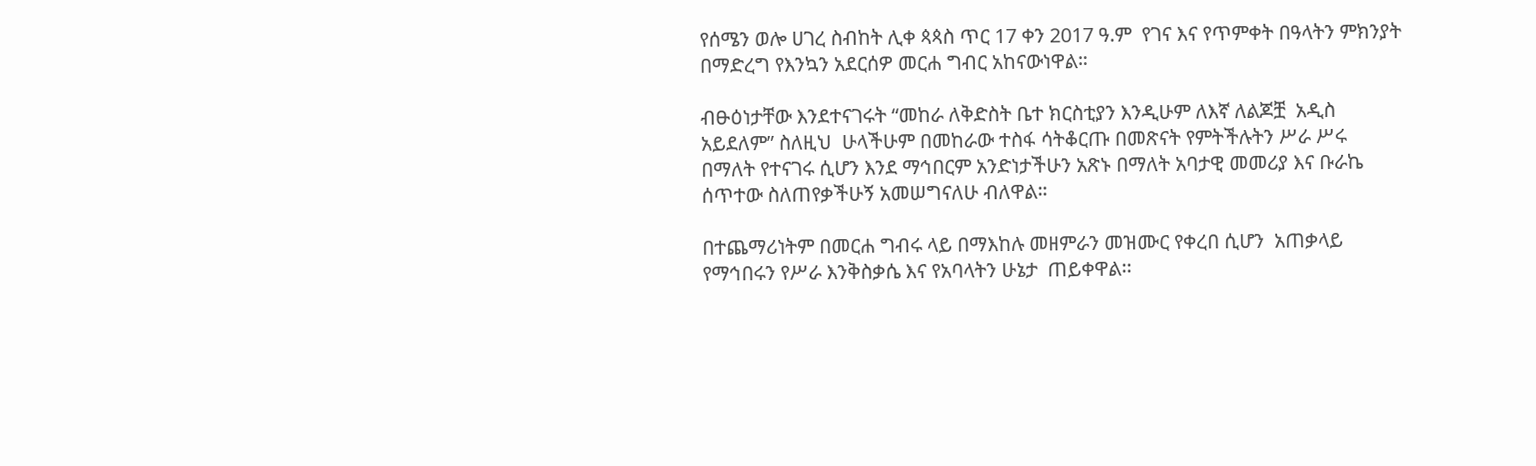የሰሜን ወሎ ሀገረ ስብከት ሊቀ ጳጳስ ጥር 17 ቀን 2017 ዓ.ም  የገና እና የጥምቀት በዓላትን ምክንያት በማድረግ የእንኳን አደርሰዎ መርሐ ግብር አከናውነዋል።

ብፁዕነታቸው እንደተናገሩት “መከራ ለቅድስት ቤተ ክርስቲያን እንዲሁም ለእኛ ለልጆቿ  አዲስ አይደለም” ስለዚህ  ሁላችሁም በመከራው ተስፋ ሳትቆርጡ በመጽናት የምትችሉትን ሥራ ሥሩ  በማለት የተናገሩ ሲሆን እንደ ማኅበርም አንድነታችሁን አጽኑ በማለት አባታዊ መመሪያ እና ቡራኬ ሰጥተው ስለጠየቃችሁኝ አመሠግናለሁ ብለዋል።

በተጨማሪነትም በመርሐ ግብሩ ላይ በማእከሉ መዘምራን መዝሙር የቀረበ ሲሆን  አጠቃላይ የማኅበሩን የሥራ እንቅስቃሴ እና የአባላትን ሁኔታ  ጠይቀዋል፡፡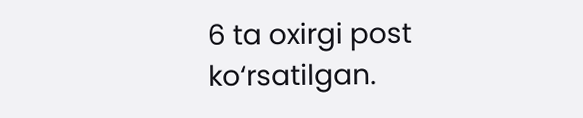6 ta oxirgi post ko‘rsatilgan.